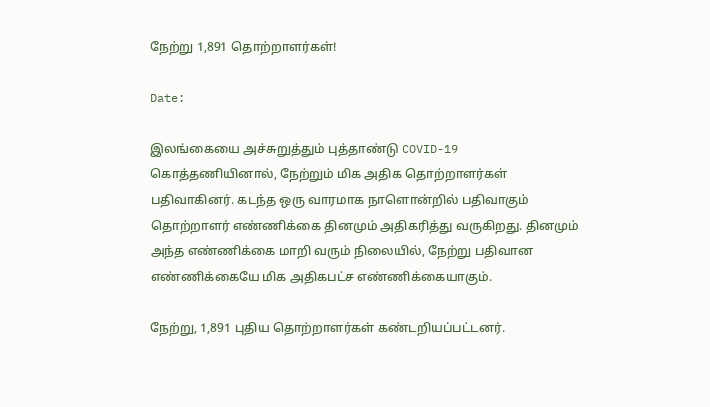நேற்று 1,891 தொற்றாளர்கள்!

Date:

இலங்கையை அச்சுறுத்தும் புத்தாண்டு COVID-19 கொத்தணியினால், நேற்றும் மிக அதிக தொற்றாளர்கள் பதிவாகினர். கடந்த ஒரு வாரமாக நாளொன்றில் பதிவாகும் தொற்றாளர் எண்ணிக்கை தினமும் அதிகரித்து வருகிறது. தினமும் அந்த எண்ணிக்கை மாறி வரும் நிலையில், நேற்று பதிவான எண்ணிக்கையே மிக அதிகபட்ச எண்ணிக்கையாகும்.

நேற்று, 1,891 புதிய தொற்றாளர்கள் கண்டறியப்பட்டனர்.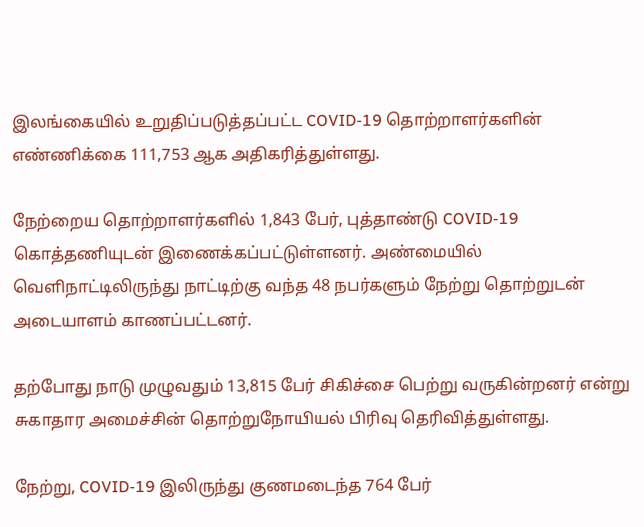இலங்கையில் உறுதிப்படுத்தப்பட்ட COVID-19 தொற்றாளர்களின் எண்ணிக்கை 111,753 ஆக அதிகரித்துள்ளது.

நேற்றைய தொற்றாளர்களில் 1,843 பேர், புத்தாண்டு COVID-19 கொத்தணியுடன் இணைக்கப்பட்டுள்ளனர். அண்மையில் வெளிநாட்டிலிருந்து நாட்டிற்கு வந்த 48 நபர்களும் நேற்று தொற்றுடன் அடையாளம் காணப்பட்டனர்.

தற்போது நாடு முழுவதும் 13,815 பேர் சிகிச்சை பெற்று வருகின்றனர் என்று சுகாதார அமைச்சின் தொற்றுநோயியல் பிரிவு தெரிவித்துள்ளது.

நேற்று, COVID-19 இலிருந்து குணமடைந்த 764 பேர்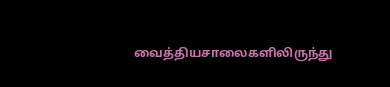வைத்தியசாலைகளிலிருந்து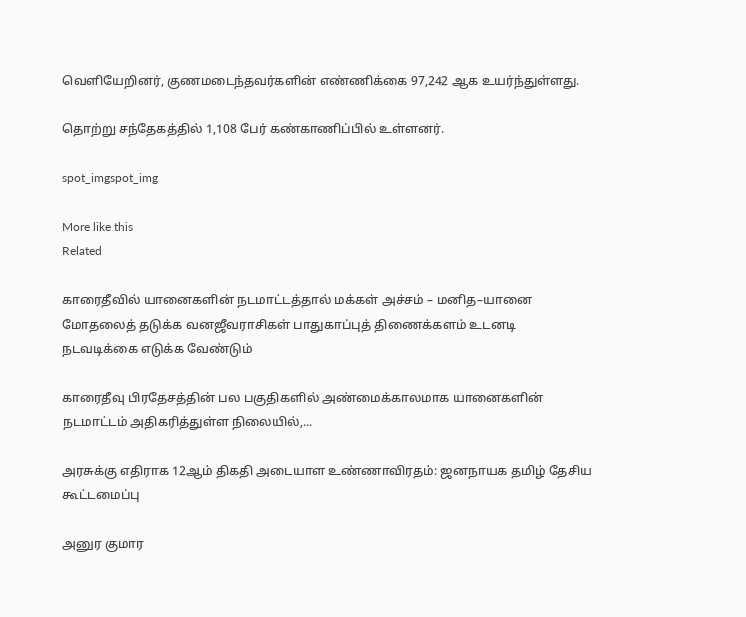வெளியேறினர், குணமடைந்தவர்களின் எண்ணிக்கை 97,242 ஆக உயர்ந்துள்ளது.

தொற்று சந்தேகத்தில் 1,108 பேர் கண்காணிப்பில் உள்ளனர்.

spot_imgspot_img

More like this
Related

காரைதீவில் யானைகளின் நடமாட்டத்தால் மக்கள் அச்சம் – மனித–யானை மோதலைத் தடுக்க வனஜீவராசிகள் பாதுகாப்புத் திணைக்களம் உடனடி நடவடிக்கை எடுக்க வேண்டும்

காரைதீவு பிரதேசத்தின் பல பகுதிகளில் அண்மைக்காலமாக யானைகளின் நடமாட்டம் அதிகரித்துள்ள நிலையில்,...

அரசுக்கு எதிராக 12ஆம் திகதி அடையாள உண்ணாவிரதம்: ஜனநாயக தமிழ் தேசிய கூட்டமைப்பு

அனுர குமார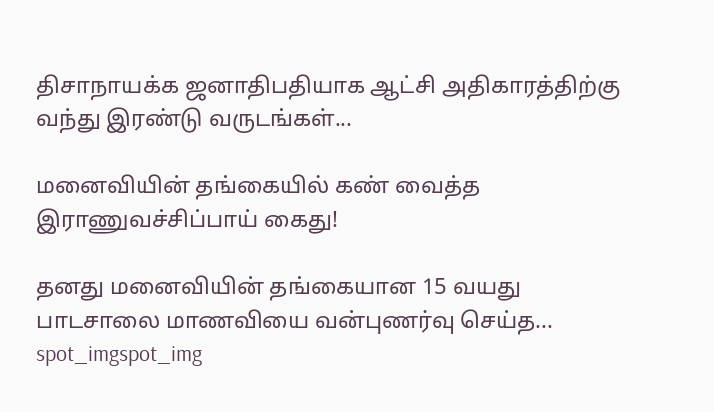திசாநாயக்க ஜனாதிபதியாக ஆட்சி அதிகாரத்திற்கு வந்து இரண்டு வருடங்கள்...

மனைவியின் தங்கையில் கண் வைத்த இராணுவச்சிப்பாய் கைது!

தனது மனைவியின் தங்கையான 15 வயது பாடசாலை மாணவியை வன்புணர்வு செய்த...
spot_imgspot_img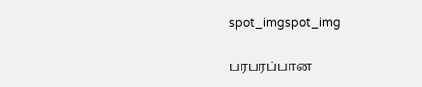spot_imgspot_img

பரபரப்பான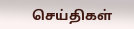செய்திகள்